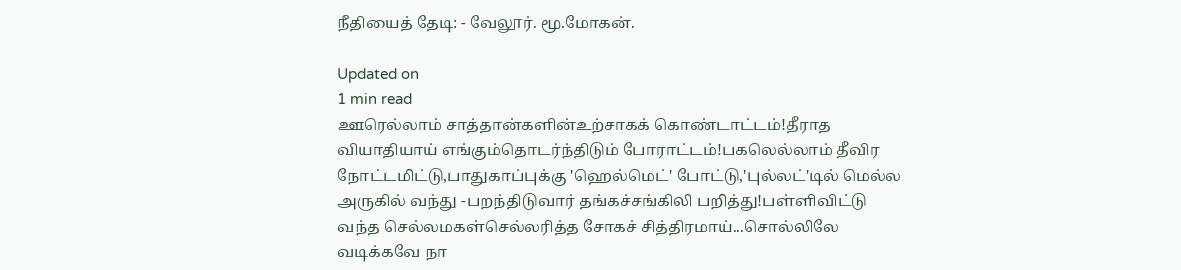நீதியைத் தேடி: - வேலூர். மூ.மோகன்.

Updated on
1 min read
ஊரெல்லாம் சாத்தான்களின்உற்சாகக் கொண்டாட்டம்!தீராத வியாதியாய் எங்கும்தொடர்ந்திடும் போராட்டம்!பகலெல்லாம் தீவிர நோட்டமிட்டு,பாதுகாப்புக்கு 'ஹெல்மெட்' போட்டு,'புல்லட்'டில் மெல்ல அருகில் வந்து -பறந்திடுவார் தங்கச்சங்கிலி பறித்து!பள்ளிவிட்டு வந்த செல்லமகள்செல்லரித்த சோகச் சித்திரமாய்...சொல்லிலே வடிக்கவே நா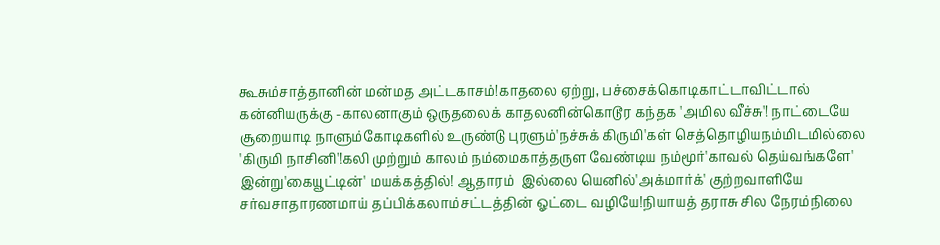கூசும்சாத்தானின் மன்மத அட்டகாசம்!காதலை ஏற்று, பச்சைக்கொடிகாட்டாவிட்டால் கன்னியருக்கு -காலனாகும் ஒருதலைக் காதலனின்கொடூர கந்தக 'அமில வீச்சு'! நாட்டையே சூறையாடி நாளும்கோடிகளில் உருண்டு புரளும்'நச்சுக் கிருமி'கள் செத்தொழியநம்மிடமில்லை 'கிருமி நாசினி'!கலி முற்றும் காலம் நம்மைகாத்தருள வேண்டிய நம்மூர்'காவல் தெய்வங்களே' இன்று'கையூட்டின்' மயக்கத்தில்! ஆதாரம்  இல்லை யெனில்'அக்மார்க்' குற்றவாளியே சர்வசாதாரணமாய் தப்பிக்கலாம்சட்டத்தின் ஓட்டை வழியே!நியாயத் தராசு சில நேரம்நிலை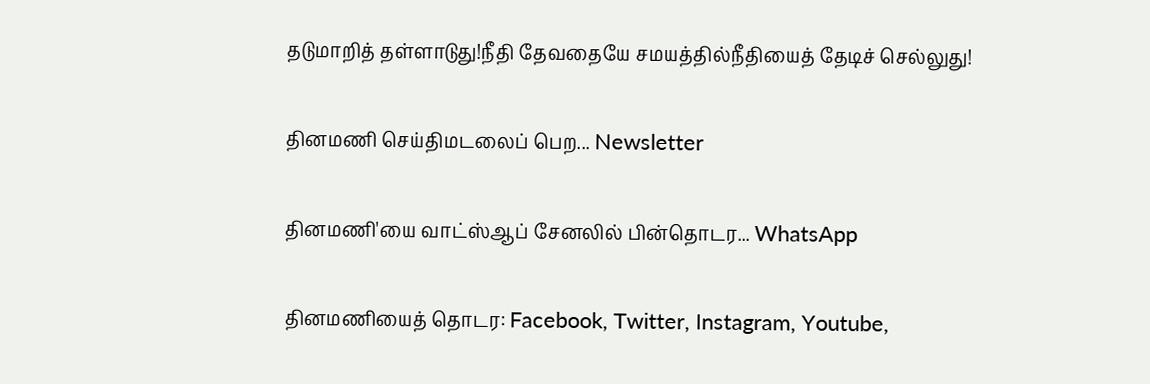தடுமாறித் தள்ளாடுது!நீதி தேவதையே சமயத்தில்நீதியைத் தேடிச் செல்லுது!

தினமணி செய்திமடலைப் பெற... Newsletter

தினமணி'யை வாட்ஸ்ஆப் சேனலில் பின்தொடர... WhatsApp

தினமணியைத் தொடர: Facebook, Twitter, Instagram, Youtube,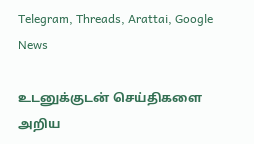Telegram, Threads, Arattai, Google News

உடனுக்குடன் செய்திகளை அறிய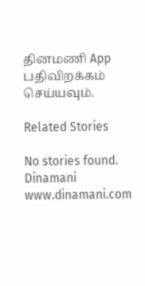தினமணி App பதிவிறக்கம் செய்யவும்.

Related Stories

No stories found.
Dinamani
www.dinamani.com